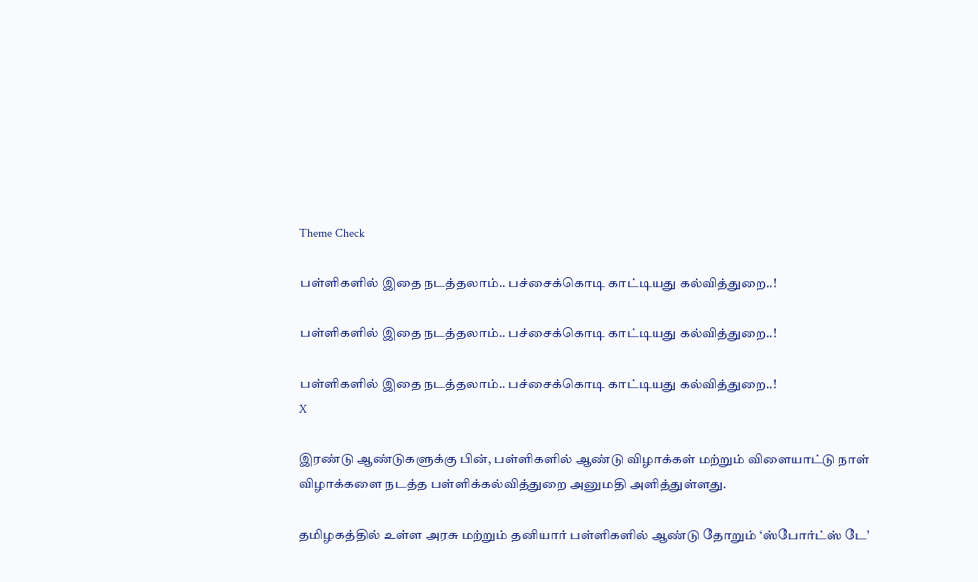Theme Check

பள்ளிகளில் இதை நடத்தலாம்.. பச்சைக்கொடி காட்டியது கல்வித்துறை..!

பள்ளிகளில் இதை நடத்தலாம்.. பச்சைக்கொடி காட்டியது கல்வித்துறை..!

பள்ளிகளில் இதை நடத்தலாம்.. பச்சைக்கொடி காட்டியது கல்வித்துறை..!
X

இரண்டு ஆண்டுகளுக்கு பின், பள்ளிகளில் ஆண்டு விழாக்கள் மற்றும் விளையாட்டு நாள் விழாக்களை நடத்த பள்ளிக்கல்வித்துறை அனுமதி அளித்துள்ளது.

தமிழகத்தில் உள்ள அரசு மற்றும் தனியார் பள்ளிகளில் ஆண்டு தோறும் ‘ஸ்போர்ட்ஸ் டே’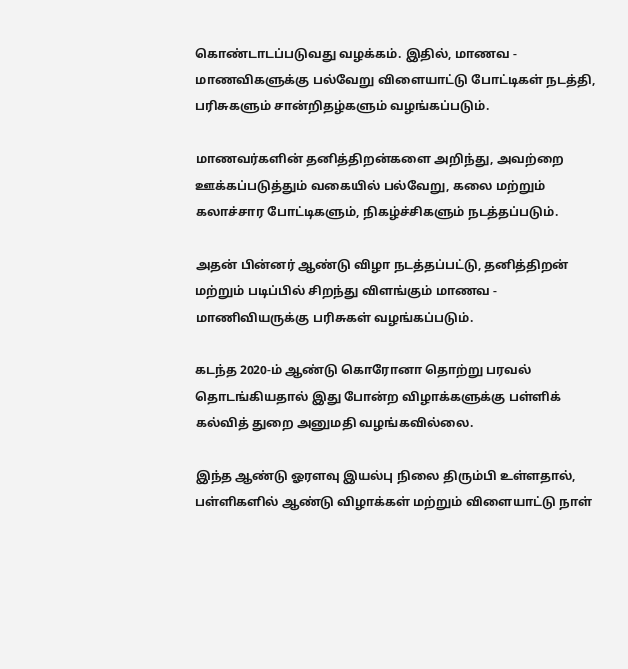கொண்டாடப்படுவது வழக்கம். இதில், மாணவ - மாணவிகளுக்கு பல்வேறு விளையாட்டு போட்டிகள் நடத்தி, பரிசுகளும் சான்றிதழ்களும் வழங்கப்படும்.

மாணவர்களின் தனித்திறன்களை அறிந்து, அவற்றை ஊக்கப்படுத்தும் வகையில் பல்வேறு, கலை மற்றும் கலாச்சார போட்டிகளும், நிகழ்ச்சிகளும் நடத்தப்படும்.

அதன் பின்னர் ஆண்டு விழா நடத்தப்பட்டு, தனித்திறன் மற்றும் படிப்பில் சிறந்து விளங்கும் மாணவ - மாணிவியருக்கு பரிசுகள் வழங்கப்படும்.

கடந்த 2020-ம் ஆண்டு கொரோனா தொற்று பரவல் தொடங்கியதால் இது போன்ற விழாக்களுக்கு பள்ளிக் கல்வித் துறை அனுமதி வழங்கவில்லை.

இந்த ஆண்டு ஓரளவு இயல்பு நிலை திரும்பி உள்ளதால், பள்ளிகளில் ஆண்டு விழாக்கள் மற்றும் விளையாட்டு நாள்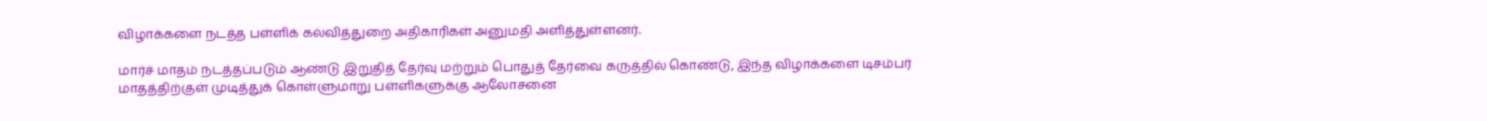விழாக்களை நடத்த பள்ளிக் கல்வித்துறை அதிகாரிகள் அனுமதி அளித்துள்ளனர்.

மார்ச் மாதம் நடத்தப்படும் ஆண்டு இறுதித் தேர்வு மற்றும் பொதுத் தேர்வை கருத்தில் கொண்டு, இந்த விழாக்களை டிசம்பர் மாதத்திற்குள் முடித்துக் கொள்ளுமாறு பள்ளிகளுக்கு ஆலோசனை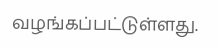வழங்கப்பட்டுள்ளது.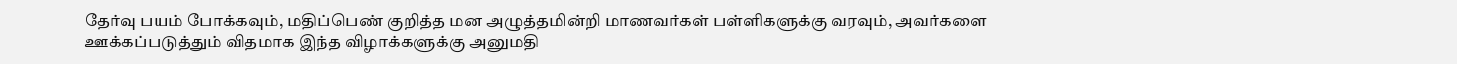தேர்வு பயம் போக்கவும், மதிப்பெண் குறித்த மன அழுத்தமின்றி மாணவர்கள் பள்ளிகளுக்கு வரவும், அவர்களை ஊக்கப்படுத்தும் விதமாக இந்த விழாக்களுக்கு அனுமதி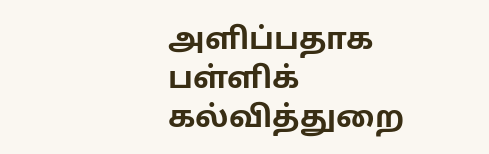அளிப்பதாக பள்ளிக் கல்வித்துறை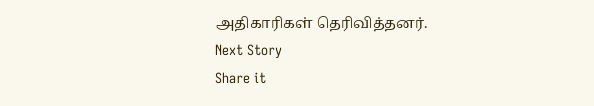அதிகாரிகள் தெரிவித்தனர்.
Next Story
Share it